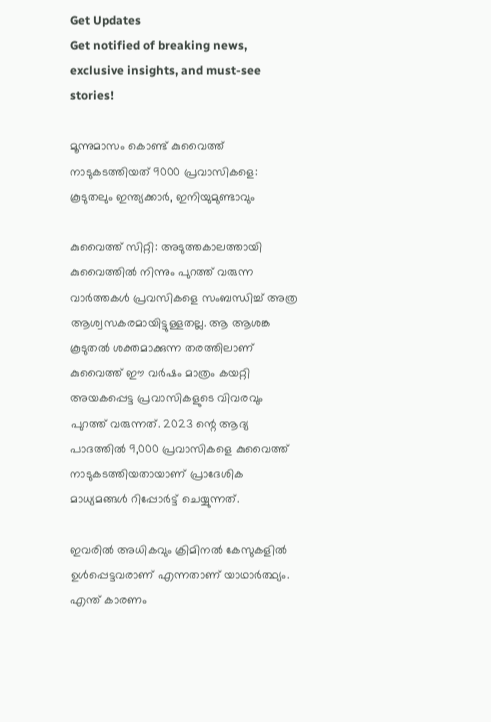Get Updates
Get notified of breaking news, exclusive insights, and must-see stories!

മൂന്നുമാസം കൊണ്ട് കുവൈത്ത് നാടുകടത്തിയത് 9000 പ്രവാസികളെ: കൂടുതലും ഇന്ത്യക്കാർ, ഇനിയുമുണ്ടാവും

കുവൈത്ത് സിറ്റി: അടുത്തകാലത്തായി കുവൈത്തില്‍ നിന്നും പുറത്ത് വരുന്ന വാർത്തകള്‍ പ്രവസികളെ സംബന്ധിച്ച് അത്ര ആശ്വസകരമായിട്ടുള്ളതല്ല. ആ ആശങ്ക കൂടുതല്‍ ശക്തമാക്കുന്ന തരത്തിലാണ് കുവൈത്ത് ഈ വർഷം മാത്രം കയറ്റി അയകപ്പെട്ട പ്രവാസികളുടെ വിവരവും പുറത്ത് വരുന്നത്. 2023 ന്റെ ആദ്യ പാദത്തിൽ 9,000 പ്രവാസികളെ കുവൈത്ത് നാടുകടത്തിയതായാണ് പ്രാദേശിക മാധ്യമങ്ങൾ റിപ്പോർട്ട് ചെയ്യുന്നത്.

ഇവരില്‍ അധികവും ക്രിമിനല്‍ കേസുകളില്‍ ഉള്‍പ്പെട്ടവരാണ് എന്നതാണ് യാഥാർത്ഥ്യം. എന്ത് കാരണം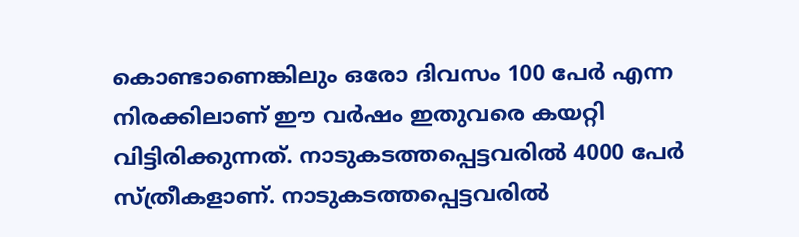കൊണ്ടാണെങ്കിലും ഒരോ ദിവസം 100 പേർ എന്ന നിരക്കിലാണ് ഈ വർഷം ഇതുവരെ കയറ്റി വിട്ടിരിക്കുന്നത്. നാടുകടത്തപ്പെട്ടവരില്‍ 4000 പേർ സ്ത്രീകളാണ്. നാടുകടത്തപ്പെട്ടവരിൽ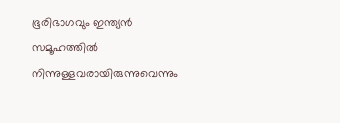ഭൂരിഭാഗവും ഇന്ത്യൻ സമൂഹത്തിൽ നിന്നുള്ളവരായിരുന്നുവെന്നും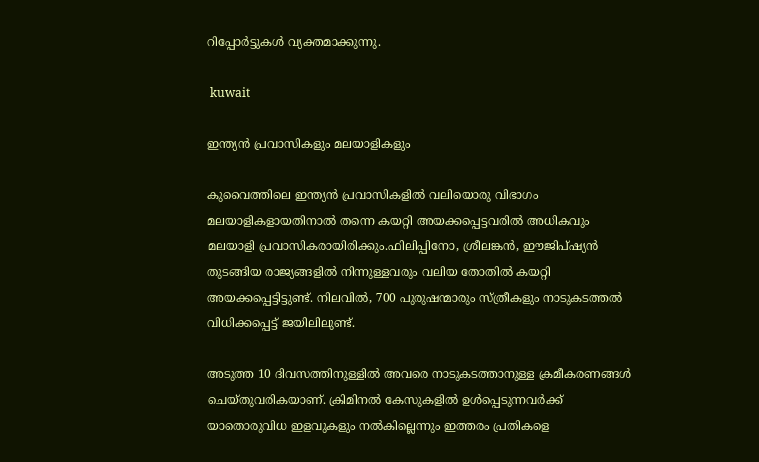റിപ്പോർട്ടുകള്‍ വ്യക്തമാക്കുന്നു.

 kuwait

ഇന്ത്യന്‍ പ്രവാസികളും മലയാളികളും

കുവൈത്തിലെ ഇന്ത്യന്‍ പ്രവാസികളില്‍ വലിയൊരു വിഭാഗം മലയാളികളായതിനാല്‍ തന്നെ കയറ്റി അയക്കപ്പെട്ടവരില്‍ അധികവും മലയാളി പ്രവാസികരായിരിക്കും.ഫിലിപ്പിനോ, ശ്രീലങ്കൻ, ഈജിപ്ഷ്യൻ തുടങ്ങിയ രാജ്യങ്ങളില്‍ നിന്നുള്ളവരും വലിയ തോതില്‍ കയറ്റി അയക്കപ്പെട്ടിട്ടുണ്ട്. നിലവിൽ, 700 പുരുഷന്മാരും സ്ത്രീകളും നാടുകടത്തൽ വിധിക്കപ്പെട്ട് ജയിലിലുണ്ട്.

അടുത്ത 10 ദിവസത്തിനുള്ളിൽ അവരെ നാടുകടത്താനുള്ള ക്രമീകരണങ്ങൾ ചെയ്തുവരികയാണ്. ക്രിമിനല്‍ കേസുകളില്‍ ഉള്‍പ്പെടുന്നവർക്ക് യാതൊരുവിധ ഇളവുകളും നല്‍കില്ലെന്നും ഇത്തരം പ്രതികളെ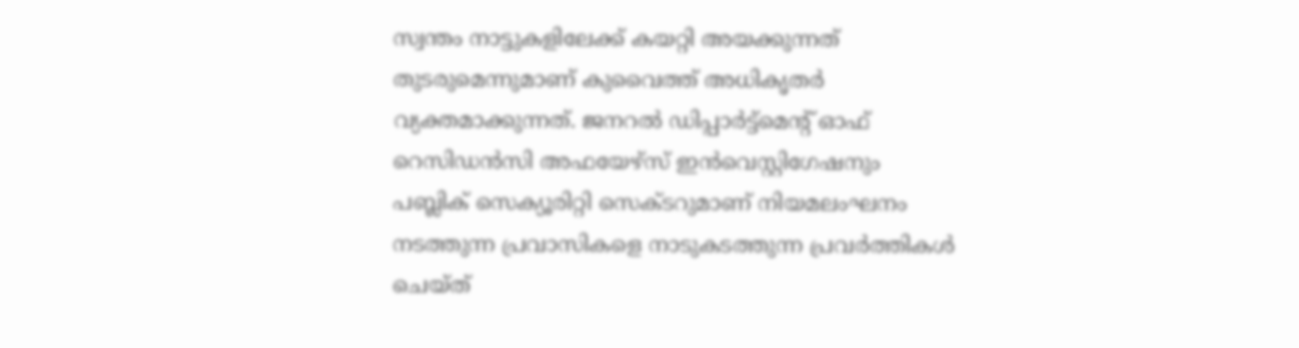സ്വന്തം നാട്ടുകളിലേക്ക് കയറ്റി അയക്കുന്നത് തുടരുമെന്നുമാണ് കുവൈത്ത് അധികൃതർ വ്യക്തമാക്കുന്നത്. ജനറൽ ഡിപ്പാർട്ട്‌മെന്റ് ഓഫ് റെസിഡൻസി അഫയേഴ്‌സ് ഇൻവെസ്റ്റിഗേഷനും പബ്ലിക് സെക്യൂരിറ്റി സെക്ടറുമാണ് നിയമലംഘനം നടത്തുന്ന പ്രവാസികളെ നാടുകടത്തുന്ന പ്രവർത്തികള്‍ ചെയ്ത്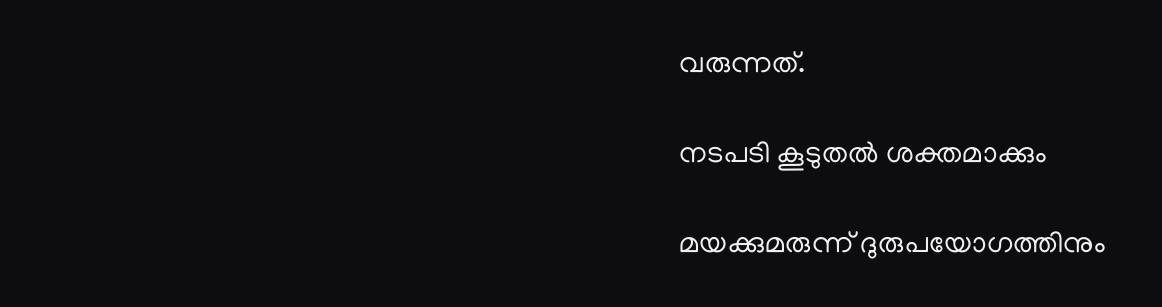വരുന്നത്.

നടപടി കൂടുതല്‍ ശക്തമാക്കും

മയക്കുമരുന്ന് ദുരുപയോഗത്തിനും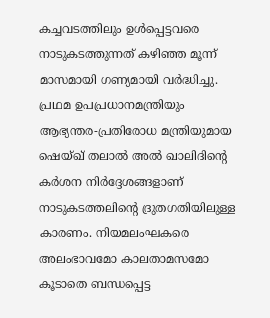കച്ചവടത്തിലും ഉള്‍പ്പെട്ടവരെ നാടുകടത്തുന്നത് കഴിഞ്ഞ മൂന്ന് മാസമായി ഗണ്യമായി വർദ്ധിച്ചു. പ്രഥമ ഉപപ്രധാനമന്ത്രിയും ആഭ്യന്തര-പ്രതിരോധ മന്ത്രിയുമായ ഷെയ്ഖ് തലാൽ അൽ ഖാലിദിന്റെ കർശന നിർദ്ദേശങ്ങളാണ് നാടുകടത്തലിന്റെ ദ്രുതഗതിയിലുള്ള കാരണം. നിയമലംഘകരെ അലംഭാവമോ കാലതാമസമോ കൂടാതെ ബന്ധപ്പെട്ട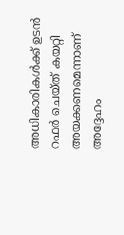അധികാരികൾക്ക് ഉടൻ റഫർ ചെയ്ത് കയറ്റി അയക്കണമെന്നാണ് അദ്ദേഹം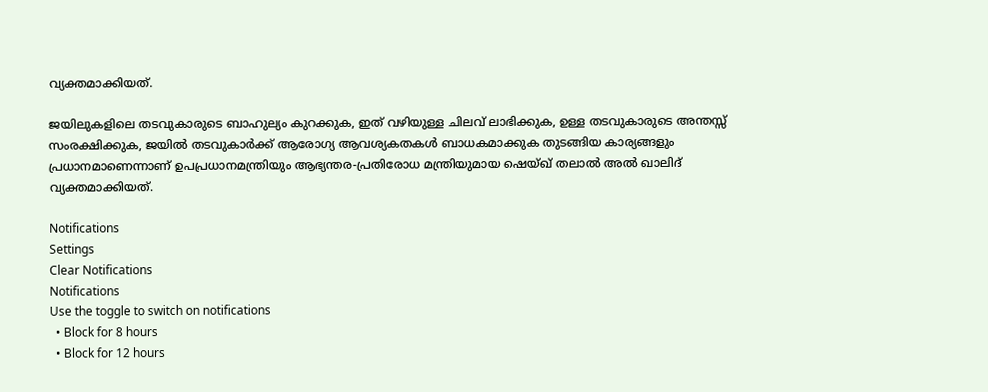വ്യക്തമാക്കിയത്.

ജയിലുകളിലെ തടവുകാരുടെ ബാഹുല്യം കുറക്കുക, ഇത് വഴിയുള്ള ചിലവ് ലാഭിക്കുക, ഉള്ള തടവുകാരുടെ അന്തസ്സ് സംരക്ഷിക്കുക, ജയിൽ തടവുകാർക്ക് ആരോഗ്യ ആവശ്യകതകൾ ബാധകമാക്കുക തുടങ്ങിയ കാര്യങ്ങളും പ്രധാനമാണെന്നാണ് ഉപപ്രധാനമന്ത്രിയും ആഭ്യന്തര-പ്രതിരോധ മന്ത്രിയുമായ ഷെയ്ഖ് തലാൽ അൽ ഖാലിദ് വ്യക്തമാക്കിയത്.

Notifications
Settings
Clear Notifications
Notifications
Use the toggle to switch on notifications
  • Block for 8 hours
  • Block for 12 hours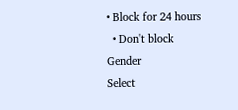• Block for 24 hours
  • Don't block
Gender
Select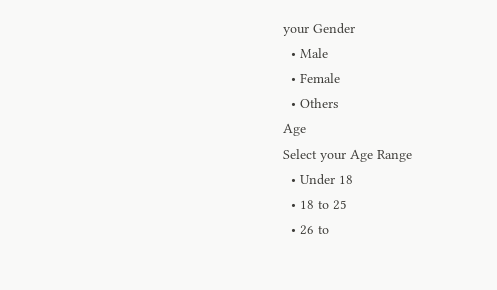your Gender
  • Male
  • Female
  • Others
Age
Select your Age Range
  • Under 18
  • 18 to 25
  • 26 to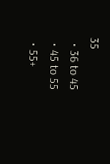35
  • 36 to 45
  • 45 to 55
  • 55+